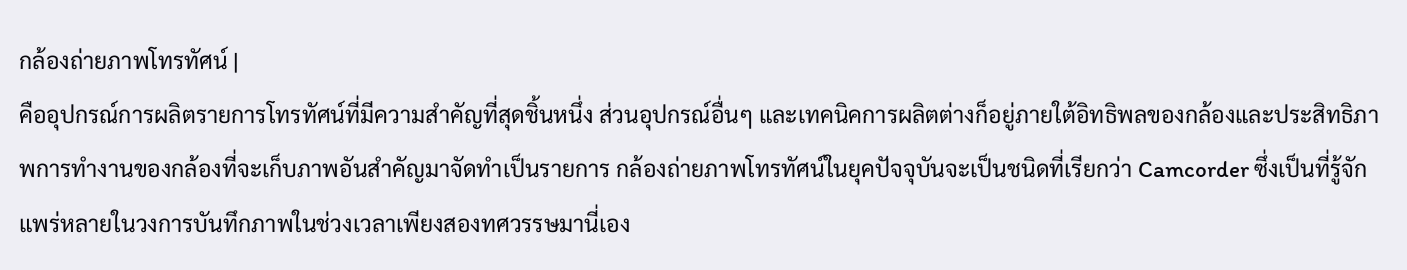กล้องถ่ายภาพโทรทัศน์ |
คืออุปกรณ์การผลิตรายการโทรทัศน์ที่มีความสำคัญที่สุดชิ้นหนึ่ง ส่วนอุปกรณ์อื่นๆ และเทคนิคการผลิตต่างก็อยู่ภายใต้อิทธิพลของกล้องและประสิทธิภาพการทำงานของกล้องที่จะเก็บภาพอันสำคัญมาจัดทำเป็นรายการ กล้องถ่ายภาพโทรทัศน์ในยุคปัจจุบันจะเป็นชนิดที่เรียกว่า Camcorder ซึ่งเป็นที่รู้จักแพร่หลายในวงการบันทึกภาพในช่วงเวลาเพียงสองทศวรรษมานี่เอง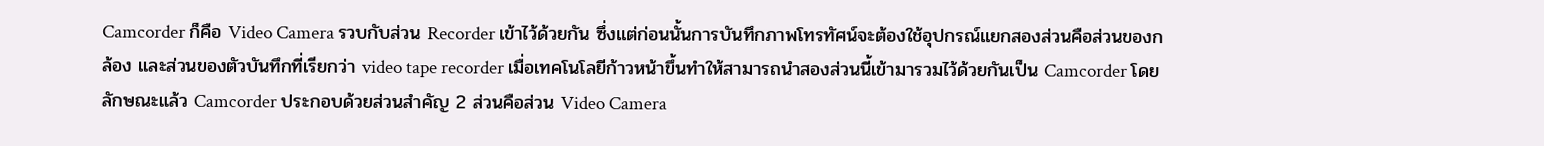Camcorder ก็คือ Video Camera รวบกับส่วน Recorder เข้าไว้ด้วยกัน ซึ่งแต่ก่อนนั้นการบันทึกภาพโทรทัศน์จะต้องใช้อุปกรณ์แยกสองส่วนคือส่วนของกล้อง และส่วนของตัวบันทึกที่เรียกว่า video tape recorder เมื่อเทคโนโลยีก้าวหน้าขึ้นทำให้สามารถนำสองส่วนนี้เข้ามารวมไว้ด้วยกันเป็น Camcorder โดยลักษณะแล้ว Camcorder ประกอบด้วยส่วนสำคัญ 2 ส่วนคือส่วน Video Camera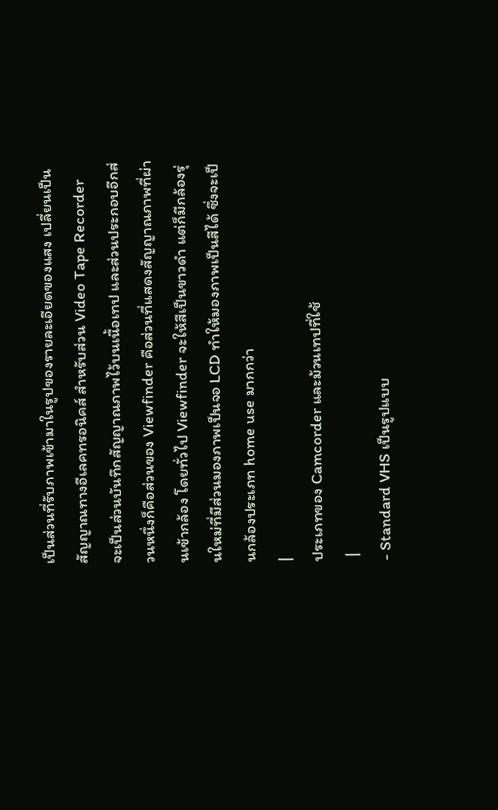เป็นส่วนที่รับภาพเข้ามาในรูปของรายละเอียดของแสง เปลี่ยนเป็นสัญญาณทางอีเลคทรอนิคส์ สำหรับส่วน Video Tape Recorder จะเป็นส่วนบันทึกสัญญาณภาพไว้บนเนื้อเทป และส่วนประกอบอีกส่วนหนึ่งก็คือส่วนของ Viewfinder คือส่วนที่แสดงสัญญาณภาพที่ผ่านเข้ากล้อง โดยทั่วไป Viewfinder จะให้สีเป็นขาวดำ แต่ก็มีกล้องรุ่นใหม่ที่มีส่วนมองภาพเป็นจอ LCD ทำให้มองภาพเป็นสีได้ ซึ่งจะเป็นกล้องประเภท home use มากกว่า
|
ประเภทของ Camcorder และม้วนเทปที่ใช้
 |
- Standard VHS เป็นรูปแบบ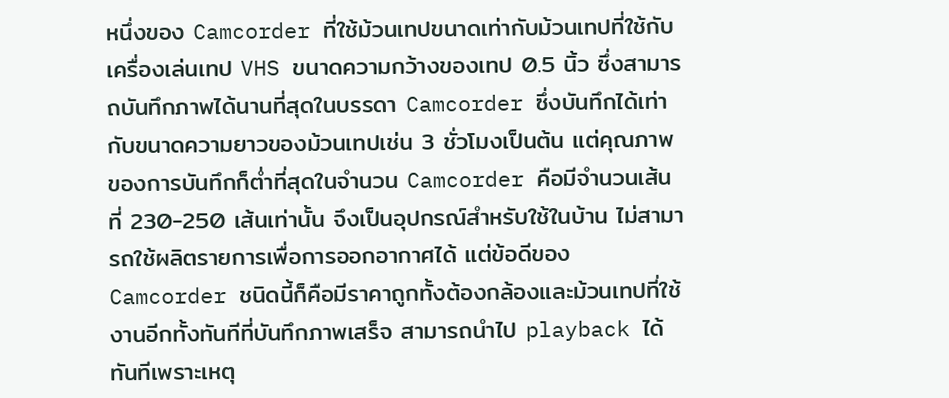หนึ่งของ Camcorder ที่ใช้ม้วนเทปขนาดเท่ากับม้วนเทปที่ใช้กับเครื่องเล่นเทป VHS ขนาดความกว้างของเทป 0.5 นิ้ว ซึ่งสามารถบันทึกภาพได้นานที่สุดในบรรดา Camcorder ซึ่งบันทึกได้เท่ากับขนาดความยาวของม้วนเทปเช่น 3 ชั่วโมงเป็นต้น แต่คุณภาพของการบันทึกก็ต่ำที่สุดในจำนวน Camcorder คือมีจำนวนเส้นที่ 230-250 เส้นเท่านั้น จึงเป็นอุปกรณ์สำหรับใช้ในบ้าน ไม่สามารถใช้ผลิตรายการเพื่อการออกอากาศได้ แต่ข้อดีของ Camcorder ชนิดนี้ก็คือมีราคาถูกทั้งต้องกล้องและม้วนเทปที่ใช้งานอีกทั้งทันทีที่บันทึกภาพเสร็จ สามารถนำไป playback ได้ทันทีเพราะเหตุ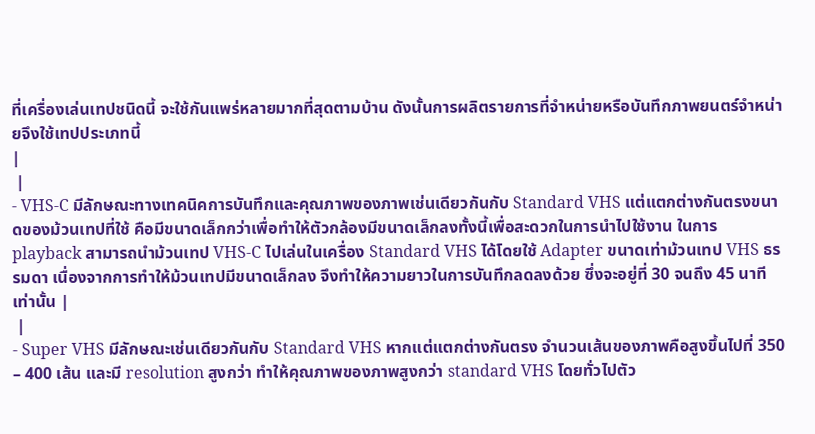ที่เครื่องเล่นเทปชนิดนี้ จะใช้กันแพร่หลายมากที่สุดตามบ้าน ดังนั้นการผลิตรายการที่จำหน่ายหรือบันทึกภาพยนตร์จำหน่ายจึงใช้เทปประเภทนี้
|
 |
- VHS-C มีลักษณะทางเทคนิคการบันทึกและคุณภาพของภาพเช่นเดียวกันกับ Standard VHS แต่แตกต่างกันตรงขนาดของม้วนเทปที่ใช้ คือมีขนาดเล็กกว่าเพื่อทำให้ตัวกล้องมีขนาดเล็กลงทั้งนี้เพื่อสะดวกในการนำไปใช้งาน ในการ playback สามารถนำม้วนเทป VHS-C ไปเล่นในเครื่อง Standard VHS ได้โดยใช้ Adapter ขนาดเท่าม้วนเทป VHS ธรรมดา เนื่องจากการทำให้ม้วนเทปมีขนาดเล็กลง จึงทำให้ความยาวในการบันทึกลดลงด้วย ซึ่งจะอยู่ที่ 30 จนถึง 45 นาทีเท่านั้น |
 |
- Super VHS มีลักษณะเช่นเดียวกันกับ Standard VHS หากแต่แตกต่างกันตรง จำนวนเส้นของภาพคือสูงขึ้นไปที่ 350 – 400 เส้น และมี resolution สูงกว่า ทำให้คุณภาพของภาพสูงกว่า standard VHS โดยทั่วไปตัว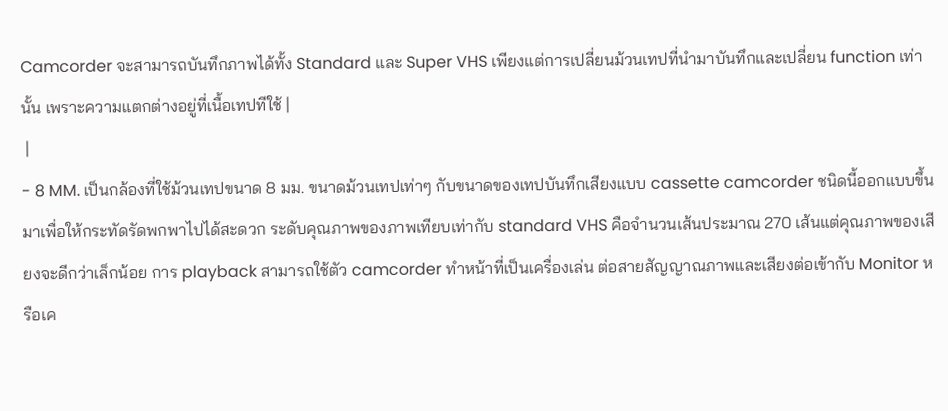Camcorder จะสามารถบันทึกภาพได้ทั้ง Standard และ Super VHS เพียงแต่การเปลี่ยนม้วนเทปที่นำมาบันทึกและเปลี่ยน function เท่านั้น เพราะความแตกต่างอยู่ที่เนื้อเทปทีใช้ |
 |
- 8 MM. เป็นกล้องที่ใช้ม้วนเทปขนาด 8 มม. ขนาดม้วนเทปเท่าๆ กับขนาดของเทปบันทึกเสียงแบบ cassette camcorder ชนิดนี้ออกแบบขึ้นมาเพื่อให้กระทัดรัดพกพาไปได้สะดวก ระดับคุณภาพของภาพเทียบเท่ากับ standard VHS คือจำนวนเส้นประมาณ 270 เส้นแต่คุณภาพของเสียงจะดีกว่าเล็กน้อย การ playback สามารถใช้ตัว camcorder ทำหน้าที่เป็นเครื่องเล่น ต่อสายสัญญาณภาพและเสียงต่อเข้ากับ Monitor หรือเค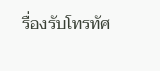รื่องรับโทรทัศ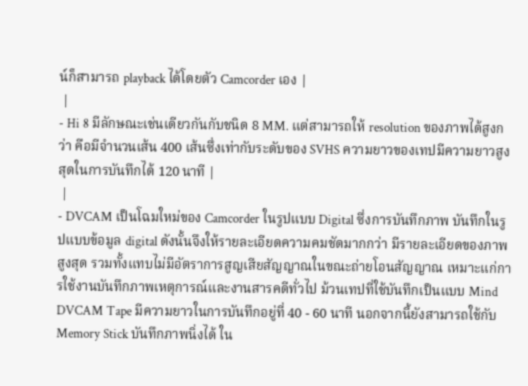น์ก็สามารถ playback ได้โดยตัว Camcorder เอง |
 |
- Hi 8 มีลักษณะเช่นเดียวกันกับชนิด 8 MM. แต่สามารถให้ resolution ของภาพได้สูงกว่า คือมีจำนวนเส้น 400 เส้นซึ่งเท่ากับระดับของ SVHS ความยาวของเทปมีความยาวสูงสุดในการบันทึกได้ 120 นาที |
 |
- DVCAM เป็นโฉมใหม่ของ Camcorder ในรูปแบบ Digital ซึ่งการบันทึกภาพ บันทึกในรูปแบบข้อมูล digital ดังนั้นจึงให้รายละเอียดความคมชัดมากกว่า มีรายละเอียดของภาพสูงสุด รวมทั้งแทบไม่มีอัตราการสูญเสียสัญญาณในขณะถ่ายโอนสัญญาณ เหมาะแก่การใช้งานบันทึกภาพเหตุการณ์และงานสารคดีทั่วไป ม้วนเทปที่ใช้บันทึกเป็นแบบ Mind DVCAM Tape มีความยาวในการบันทึกอยู่ที่ 40 - 60 นาที นอกจากนี้ยังสามารถใช้กับ Memory Stick บันทึกภาพนิ่งได้ ใน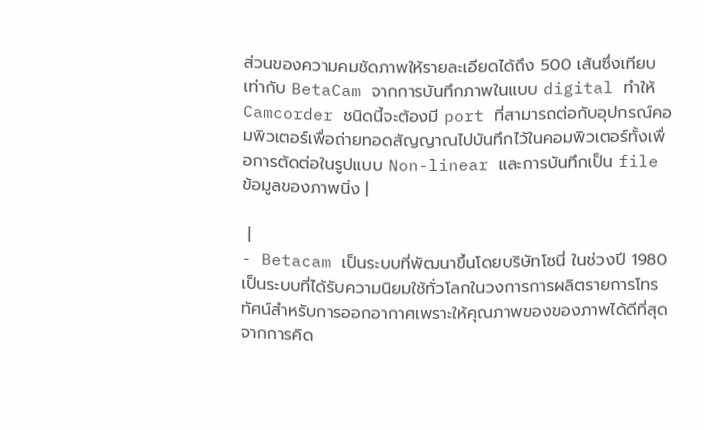ส่วนของความคมชัดภาพให้รายละเอียดได้ถึง 500 เส้นซึ่งเทียบเท่ากับ BetaCam จากการบันทึกภาพในแบบ digital ทำให้ Camcorder ชนิดนี้จะต้องมี port ที่สามารถต่อกับอุปกรณ์คอมพิวเตอร์เพื่อถ่ายทอดสัญญาณไปบันทึกไว้ในคอมพิวเตอร์ทั้งเพื่อการตัดต่อในรูปแบบ Non-linear และการบันทึกเป็น file ข้อมูลของภาพนิ่ง |

 |
- Betacam เป็นระบบที่พัฒนาขึ้นโดยบริษัทโซนี่ ในช่วงปี 1980 เป็นระบบที่ได้รับความนิยมใช้ทั่วโลกในวงการการผลิตรายการโทรทัศน์สำหรับการออกอากาศเพราะให้คุณภาพของของภาพได้ดีที่สุด จากการคิด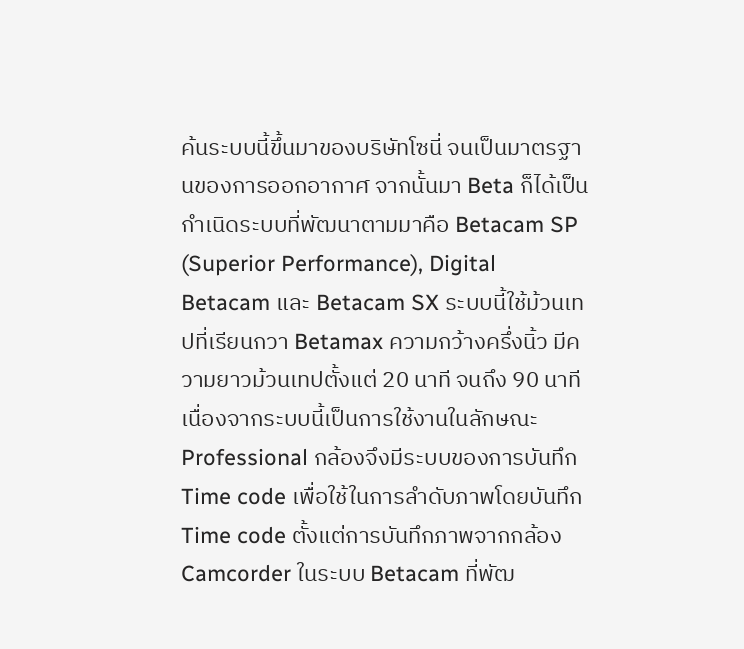ค้นระบบนี้ขึ้นมาของบริษัทโซนี่ จนเป็นมาตรฐานของการออกอากาศ จากนั้นมา Beta ก็ได้เป็นกำเนิดระบบที่พัฒนาตามมาคือ Betacam SP (Superior Performance), Digital Betacam และ Betacam SX ระบบนี้ใช้ม้วนเทปที่เรียนกวา Betamax ความกว้างครึ่งนิ้ว มีความยาวม้วนเทปตั้งแต่ 20 นาที จนถึง 90 นาที เนื่องจากระบบนี้เป็นการใช้งานในลักษณะ Professional กล้องจึงมีระบบของการบันทึก Time code เพื่อใช้ในการลำดับภาพโดยบันทึก Time code ตั้งแต่การบันทึกภาพจากกล้อง Camcorder ในระบบ Betacam ที่พัฒ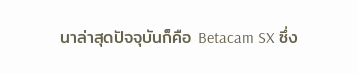นาล่าสุดปัจจุบันก็คือ Betacam SX ซึ่ง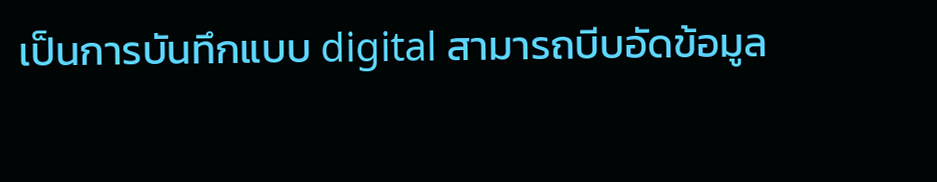เป็นการบันทึกแบบ digital สามารถบีบอัดข้อมูล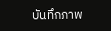บันทึกภาพ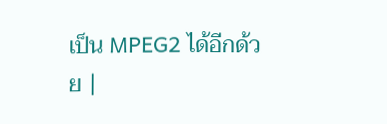เป็น MPEG2 ได้อีกด้วย |